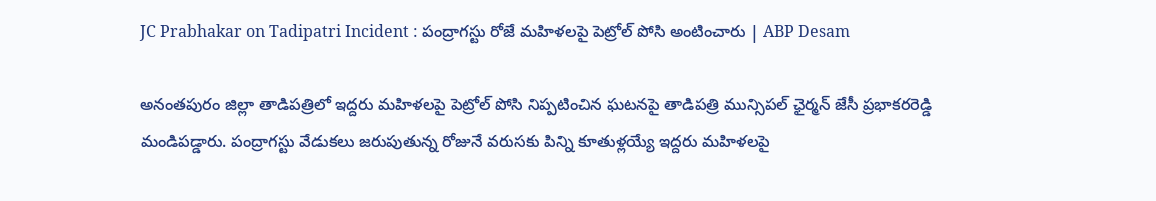JC Prabhakar on Tadipatri Incident : పంద్రాగస్టు రోజే మహిళలపై పెట్రోల్ పోసి అంటించారు | ABP Desam

అనంతపురం జిల్లా తాడిపత్రిలో ఇద్దరు మహిళలపై పెట్రోల్ పోసి నిప్పటించిన ఘటనపై తాడిపత్రి మున్సిపల్ ఛైర్మన్ జేసీ ప్రభాకరరెడ్డి మండిపడ్డారు. పంద్రాగస్టు వేడుకలు జరుపుతున్న రోజునే వరుసకు పిన్ని కూతుళ్లయ్యే ఇద్దరు మహిళలపై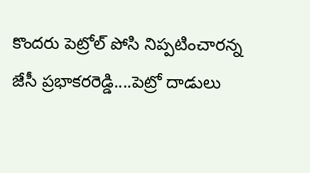కొందరు పెట్రోల్ పోసి నిప్పటించారన్న జేసీ ప్రభాకరరెడ్డి....పెట్రో దాడులు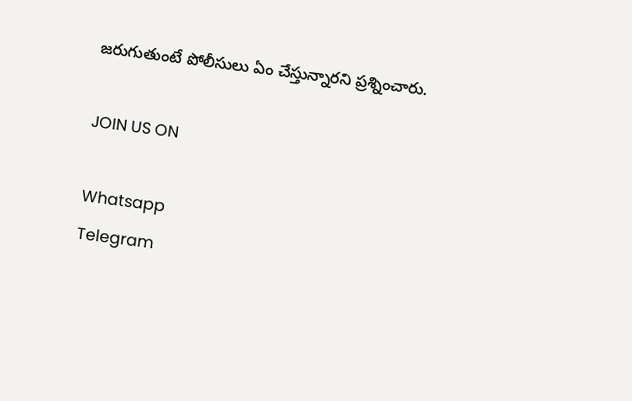జరుగుతుంటే పోలీసులు ఏం చేస్తున్నారని ప్రశ్నించారు.

JOIN US ON

Whatsapp
Telegram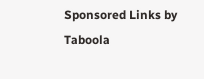Sponsored Links by Taboola